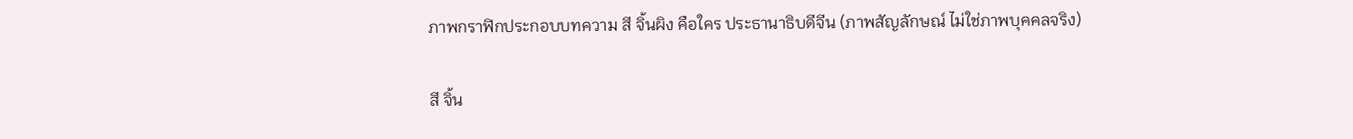ภาพกราฟิกประกอบบทความ สี จิ้นผิง คือใคร ประธานาธิบดีจีน (ภาพสัญลักษณ์ ไม่ใช่ภาพบุคคลจริง)

สี จิ้น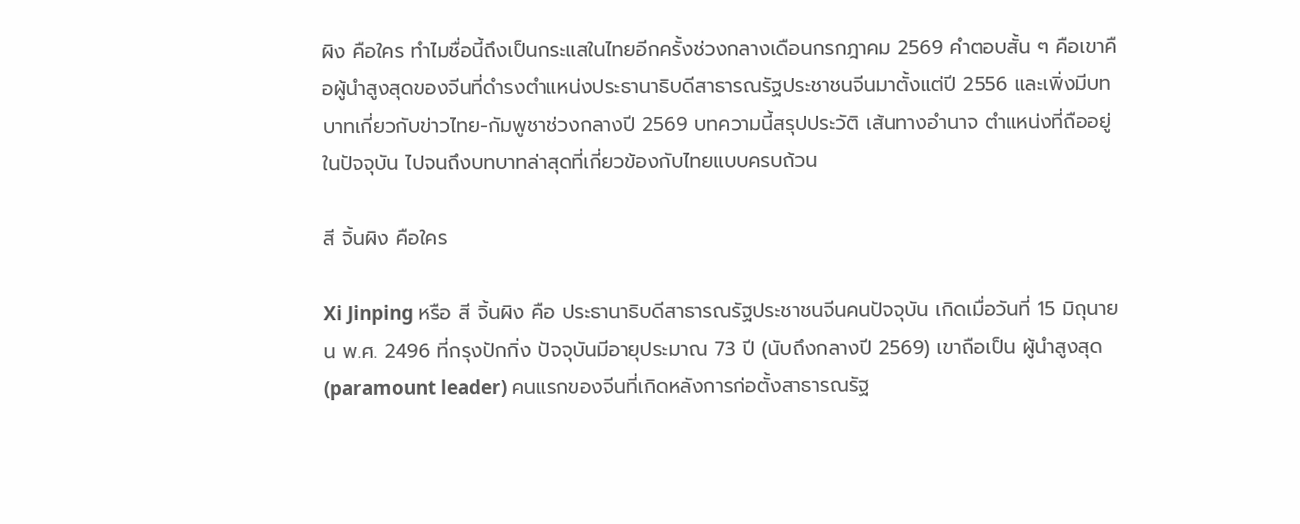ผิง คือใคร ทำไมชื่อนี้ถึงเป็นกระแสในไทยอีกครั้งช่วงกลางเดือนกรกฎาคม 2569 คำตอบสั้น ๆ คือเขาคือผู้นำสูงสุดของจีนที่ดำรงตำแหน่งประธานาธิบดีสาธารณรัฐประชาชนจีนมาตั้งแต่ปี 2556 และเพิ่งมีบทบาทเกี่ยวกับข่าวไทย-กัมพูชาช่วงกลางปี 2569 บทความนี้สรุปประวัติ เส้นทางอำนาจ ตำแหน่งที่ถืออยู่ในปัจจุบัน ไปจนถึงบทบาทล่าสุดที่เกี่ยวข้องกับไทยแบบครบถ้วน

สี จิ้นผิง คือใคร

Xi Jinping หรือ สี จิ้นผิง คือ ประธานาธิบดีสาธารณรัฐประชาชนจีนคนปัจจุบัน เกิดเมื่อวันที่ 15 มิถุนายน พ.ศ. 2496 ที่กรุงปักกิ่ง ปัจจุบันมีอายุประมาณ 73 ปี (นับถึงกลางปี 2569) เขาถือเป็น ผู้นำสูงสุด (paramount leader) คนแรกของจีนที่เกิดหลังการก่อตั้งสาธารณรัฐ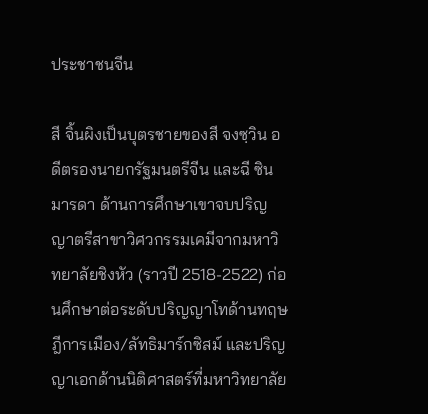ประชาชนจีน

สี จิ้นผิงเป็นบุตรชายของสี จงซฺวิน อดีตรองนายกรัฐมนตรีจีน และฉี ซิน มารดา ด้านการศึกษาเขาจบปริญญาตรีสาขาวิศวกรรมเคมีจากมหาวิทยาลัยชิงหัว (ราวปี 2518-2522) ก่อนศึกษาต่อระดับปริญญาโทด้านทฤษฎีการเมือง/ลัทธิมาร์กซิสม์ และปริญญาเอกด้านนิติศาสตร์ที่มหาวิทยาลัย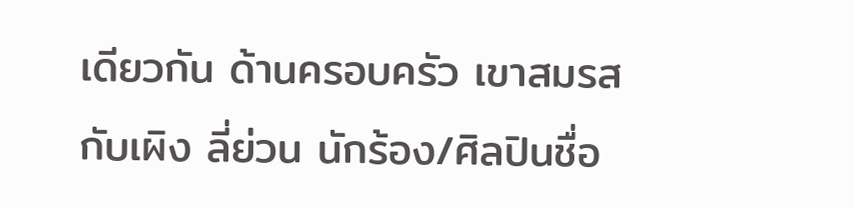เดียวกัน ด้านครอบครัว เขาสมรสกับเผิง ลี่ย่วน นักร้อง/ศิลปินชื่อ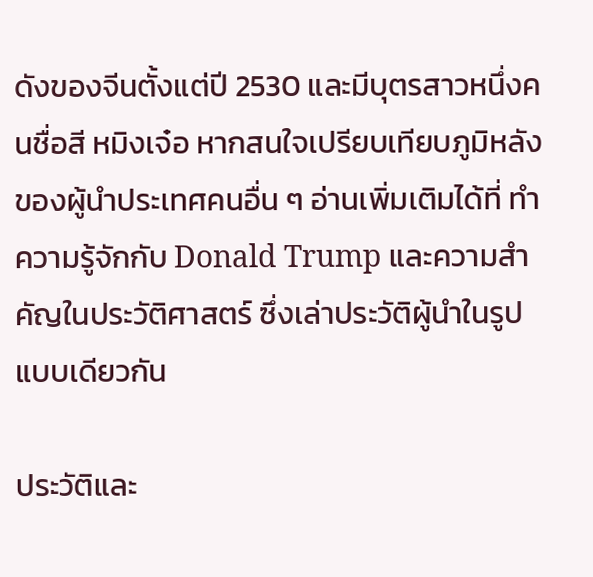ดังของจีนตั้งแต่ปี 2530 และมีบุตรสาวหนึ่งคนชื่อสี หมิงเจ๋อ หากสนใจเปรียบเทียบภูมิหลังของผู้นำประเทศคนอื่น ๆ อ่านเพิ่มเติมได้ที่ ทำความรู้จักกับ Donald Trump และความสำคัญในประวัติศาสตร์ ซึ่งเล่าประวัติผู้นำในรูปแบบเดียวกัน

ประวัติและ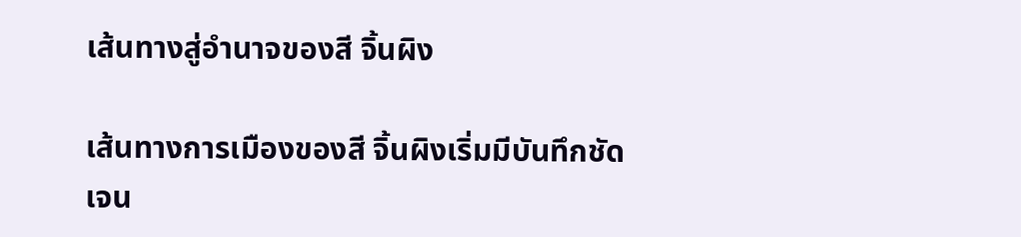เส้นทางสู่อำนาจของสี จิ้นผิง

เส้นทางการเมืองของสี จิ้นผิงเริ่มมีบันทึกชัดเจน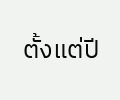ตั้งแต่ปี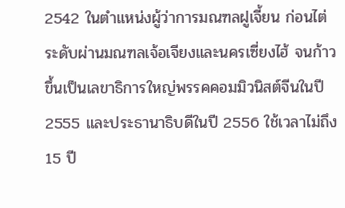2542 ในตำแหน่งผู้ว่าการมณฑลฝูเจี้ยน ก่อนไต่ระดับผ่านมณฑลเจ้อเจียงและนครเซี่ยงไฮ้ จนก้าวขึ้นเป็นเลขาธิการใหญ่พรรคคอมมิวนิสต์จีนในปี 2555 และประธานาธิบดีในปี 2556 ใช้เวลาไม่ถึง 15 ปี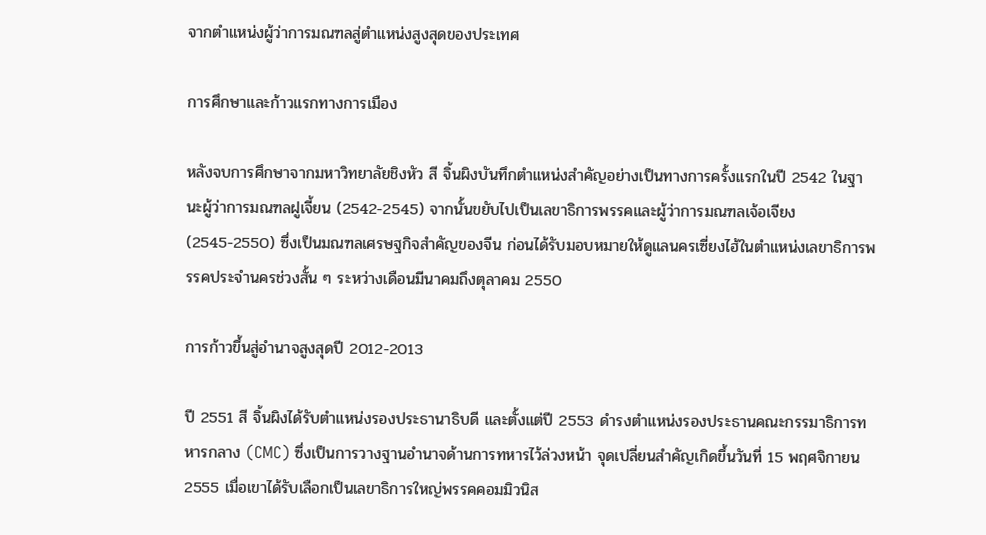จากตำแหน่งผู้ว่าการมณฑลสู่ตำแหน่งสูงสุดของประเทศ

การศึกษาและก้าวแรกทางการเมือง

หลังจบการศึกษาจากมหาวิทยาลัยชิงหัว สี จิ้นผิงบันทึกตำแหน่งสำคัญอย่างเป็นทางการครั้งแรกในปี 2542 ในฐานะผู้ว่าการมณฑลฝูเจี้ยน (2542-2545) จากนั้นขยับไปเป็นเลขาธิการพรรคและผู้ว่าการมณฑลเจ้อเจียง (2545-2550) ซึ่งเป็นมณฑลเศรษฐกิจสำคัญของจีน ก่อนได้รับมอบหมายให้ดูแลนครเซี่ยงไฮ้ในตำแหน่งเลขาธิการพรรคประจำนครช่วงสั้น ๆ ระหว่างเดือนมีนาคมถึงตุลาคม 2550

การก้าวขึ้นสู่อำนาจสูงสุดปี 2012-2013

ปี 2551 สี จิ้นผิงได้รับตำแหน่งรองประธานาธิบดี และตั้งแต่ปี 2553 ดำรงตำแหน่งรองประธานคณะกรรมาธิการทหารกลาง (CMC) ซึ่งเป็นการวางฐานอำนาจด้านการทหารไว้ล่วงหน้า จุดเปลี่ยนสำคัญเกิดขึ้นวันที่ 15 พฤศจิกายน 2555 เมื่อเขาได้รับเลือกเป็นเลขาธิการใหญ่พรรคคอมมิวนิส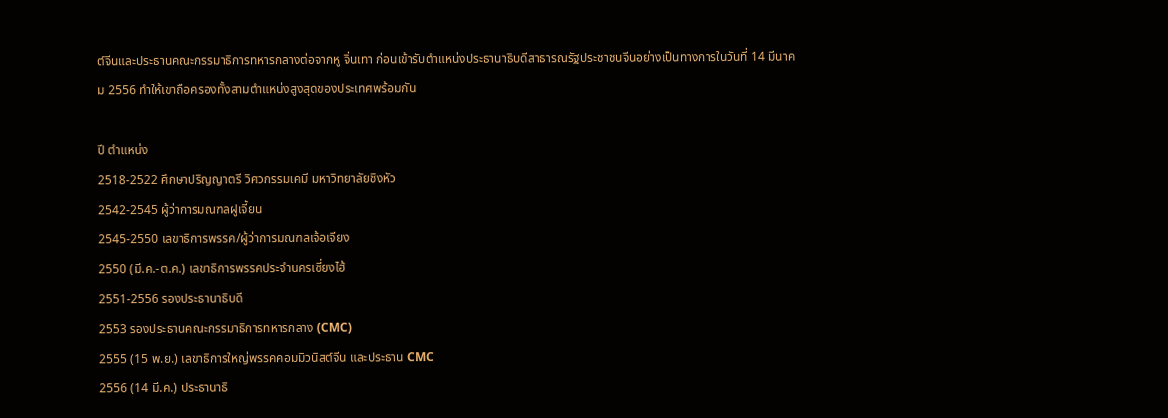ต์จีนและประธานคณะกรรมาธิการทหารกลางต่อจากหู จิ่นเทา ก่อนเข้ารับตำแหน่งประธานาธิบดีสาธารณรัฐประชาชนจีนอย่างเป็นทางการในวันที่ 14 มีนาคม 2556 ทำให้เขาถือครองทั้งสามตำแหน่งสูงสุดของประเทศพร้อมกัน

ปี ตำแหน่ง
2518-2522 ศึกษาปริญญาตรี วิศวกรรมเคมี มหาวิทยาลัยชิงหัว
2542-2545 ผู้ว่าการมณฑลฝูเจี้ยน
2545-2550 เลขาธิการพรรค/ผู้ว่าการมณฑลเจ้อเจียง
2550 (มี.ค.-ต.ค.) เลขาธิการพรรคประจำนครเซี่ยงไฮ้
2551-2556 รองประธานาธิบดี
2553 รองประธานคณะกรรมาธิการทหารกลาง (CMC)
2555 (15 พ.ย.) เลขาธิการใหญ่พรรคคอมมิวนิสต์จีน และประธาน CMC
2556 (14 มี.ค.) ประธานาธิ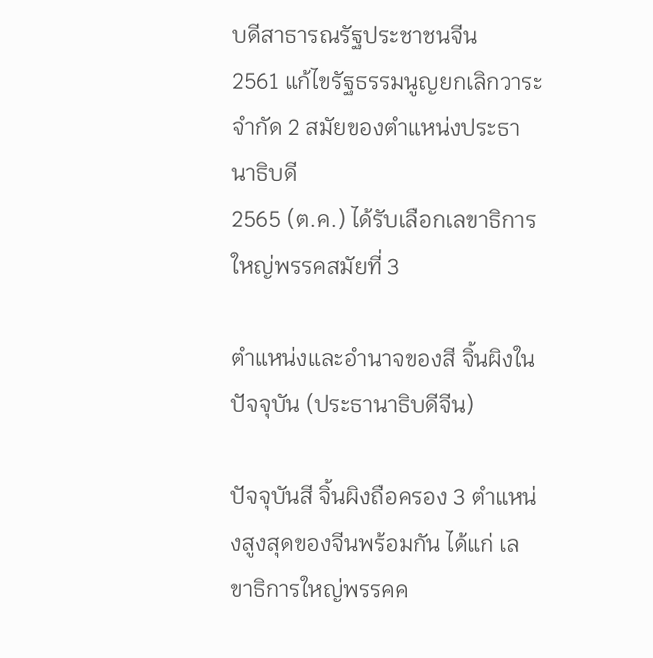บดีสาธารณรัฐประชาชนจีน
2561 แก้ไขรัฐธรรมนูญยกเลิกวาระจำกัด 2 สมัยของตำแหน่งประธานาธิบดี
2565 (ต.ค.) ได้รับเลือกเลขาธิการใหญ่พรรคสมัยที่ 3

ตำแหน่งและอำนาจของสี จิ้นผิงในปัจจุบัน (ประธานาธิบดีจีน)

ปัจจุบันสี จิ้นผิงถือครอง 3 ตำแหน่งสูงสุดของจีนพร้อมกัน ได้แก่ เลขาธิการใหญ่พรรคค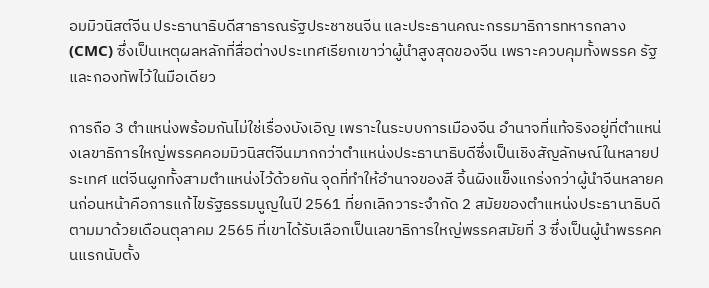อมมิวนิสต์จีน ประธานาธิบดีสาธารณรัฐประชาชนจีน และประธานคณะกรรมาธิการทหารกลาง (CMC) ซึ่งเป็นเหตุผลหลักที่สื่อต่างประเทศเรียกเขาว่าผู้นำสูงสุดของจีน เพราะควบคุมทั้งพรรค รัฐ และกองทัพไว้ในมือเดียว

การถือ 3 ตำแหน่งพร้อมกันไม่ใช่เรื่องบังเอิญ เพราะในระบบการเมืองจีน อำนาจที่แท้จริงอยู่ที่ตำแหน่งเลขาธิการใหญ่พรรคคอมมิวนิสต์จีนมากกว่าตำแหน่งประธานาธิบดีซึ่งเป็นเชิงสัญลักษณ์ในหลายประเทศ แต่จีนผูกทั้งสามตำแหน่งไว้ด้วยกัน จุดที่ทำให้อำนาจของสี จิ้นผิงแข็งแกร่งกว่าผู้นำจีนหลายคนก่อนหน้าคือการแก้ไขรัฐธรรมนูญในปี 2561 ที่ยกเลิกวาระจำกัด 2 สมัยของตำแหน่งประธานาธิบดี ตามมาด้วยเดือนตุลาคม 2565 ที่เขาได้รับเลือกเป็นเลขาธิการใหญ่พรรคสมัยที่ 3 ซึ่งเป็นผู้นำพรรคคนแรกนับตั้ง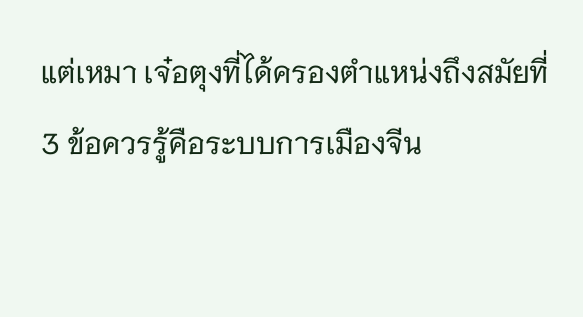แต่เหมา เจ๋อตุงที่ได้ครองตำแหน่งถึงสมัยที่ 3 ข้อควรรู้คือระบบการเมืองจีน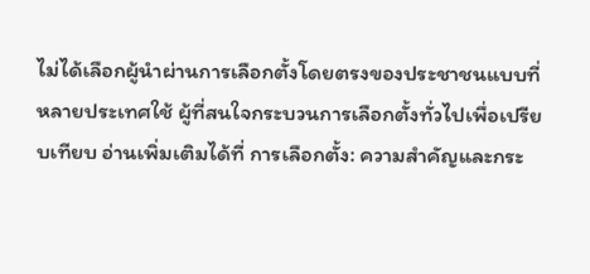ไม่ได้เลือกผู้นำผ่านการเลือกตั้งโดยตรงของประชาชนแบบที่หลายประเทศใช้ ผู้ที่สนใจกระบวนการเลือกตั้งทั่วไปเพื่อเปรียบเทียบ อ่านเพิ่มเติมได้ที่ การเลือกตั้ง: ความสำคัญและกระ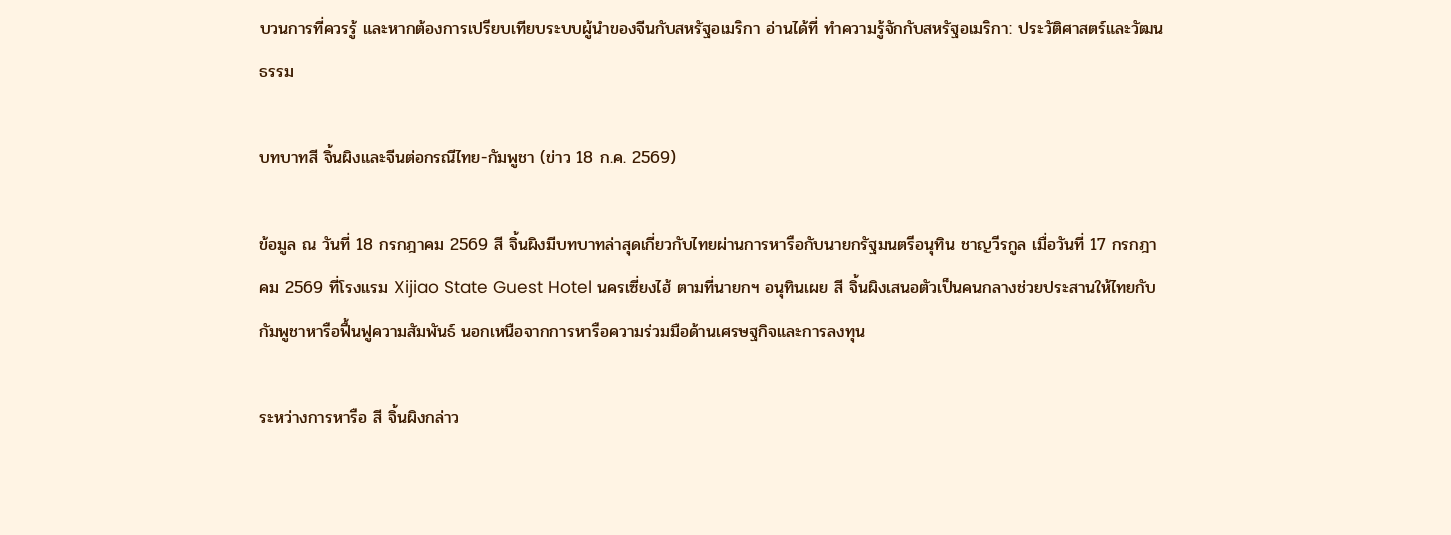บวนการที่ควรรู้ และหากต้องการเปรียบเทียบระบบผู้นำของจีนกับสหรัฐอเมริกา อ่านได้ที่ ทำความรู้จักกับสหรัฐอเมริกา: ประวัติศาสตร์และวัฒนธรรม

บทบาทสี จิ้นผิงและจีนต่อกรณีไทย-กัมพูชา (ข่าว 18 ก.ค. 2569)

ข้อมูล ณ วันที่ 18 กรกฎาคม 2569 สี จิ้นผิงมีบทบาทล่าสุดเกี่ยวกับไทยผ่านการหารือกับนายกรัฐมนตรีอนุทิน ชาญวีรกูล เมื่อวันที่ 17 กรกฎาคม 2569 ที่โรงแรม Xijiao State Guest Hotel นครเซี่ยงไฮ้ ตามที่นายกฯ อนุทินเผย สี จิ้นผิงเสนอตัวเป็นคนกลางช่วยประสานให้ไทยกับกัมพูชาหารือฟื้นฟูความสัมพันธ์ นอกเหนือจากการหารือความร่วมมือด้านเศรษฐกิจและการลงทุน

ระหว่างการหารือ สี จิ้นผิงกล่าว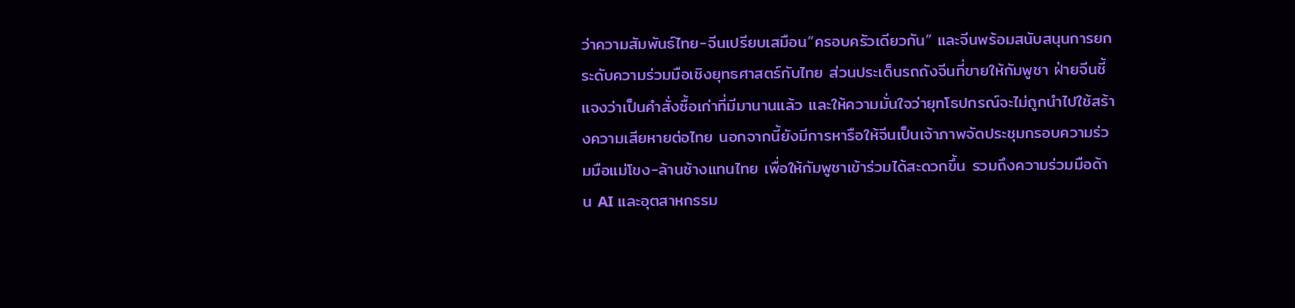ว่าความสัมพันธ์ไทย-จีนเปรียบเสมือน“ครอบครัวเดียวกัน” และจีนพร้อมสนับสนุนการยกระดับความร่วมมือเชิงยุทธศาสตร์กับไทย ส่วนประเด็นรถถังจีนที่ขายให้กัมพูชา ฝ่ายจีนชี้แจงว่าเป็นคำสั่งซื้อเก่าที่มีมานานแล้ว และให้ความมั่นใจว่ายุทโธปกรณ์จะไม่ถูกนำไปใช้สร้างความเสียหายต่อไทย นอกจากนี้ยังมีการหารือให้จีนเป็นเจ้าภาพจัดประชุมกรอบความร่วมมือแม่โขง-ล้านช้างแทนไทย เพื่อให้กัมพูชาเข้าร่วมได้สะดวกขึ้น รวมถึงความร่วมมือด้าน AI และอุตสาหกรรม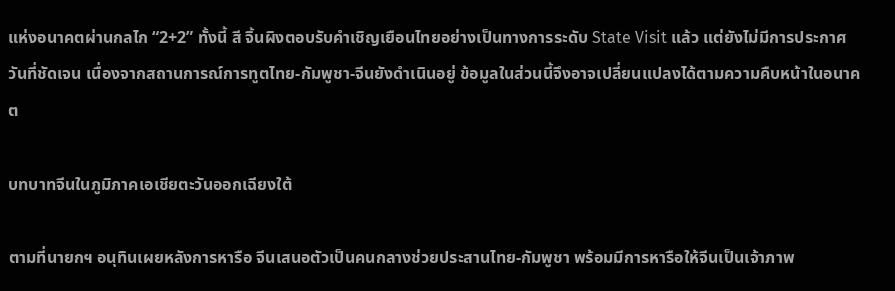แห่งอนาคตผ่านกลไก “2+2” ทั้งนี้ สี จิ้นผิงตอบรับคำเชิญเยือนไทยอย่างเป็นทางการระดับ State Visit แล้ว แต่ยังไม่มีการประกาศวันที่ชัดเจน เนื่องจากสถานการณ์การทูตไทย-กัมพูชา-จีนยังดำเนินอยู่ ข้อมูลในส่วนนี้จึงอาจเปลี่ยนแปลงได้ตามความคืบหน้าในอนาคต

บทบาทจีนในภูมิภาคเอเชียตะวันออกเฉียงใต้

ตามที่นายกฯ อนุทินเผยหลังการหารือ จีนเสนอตัวเป็นคนกลางช่วยประสานไทย-กัมพูชา พร้อมมีการหารือให้จีนเป็นเจ้าภาพ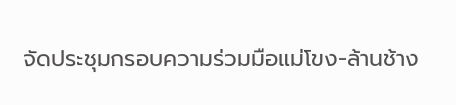จัดประชุมกรอบความร่วมมือแม่โขง-ล้านช้าง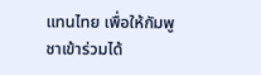แทนไทย เพื่อให้กัมพูชาเข้าร่วมได้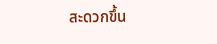สะดวกขึ้น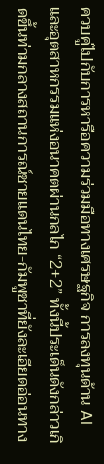ควบคู่ไปกับการหารือความร่วมมือทางเศรษฐกิจ การลงทุนด้าน AI และอุตสาหกรรมแห่งอนาคตผ่านกลไก “2+2” ทั้งนี้ประเด็นดังกล่าวเกิดขึ้นท่ามกลางสถานการณ์ชายแดนไทย-กัมพูชาที่ยังละเอียดอ่อนทาง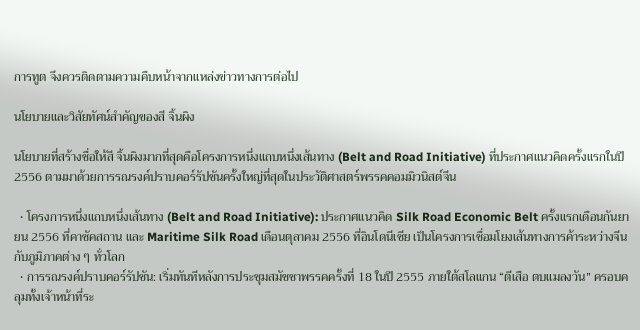การทูต จึงควรติดตามความคืบหน้าจากแหล่งข่าวทางการต่อไป

นโยบายและวิสัยทัศน์สำคัญของสี จิ้นผิง

นโยบายที่สร้างชื่อให้สี จิ้นผิงมากที่สุดคือโครงการหนึ่งแถบหนึ่งเส้นทาง (Belt and Road Initiative) ที่ประกาศแนวคิดครั้งแรกในปี 2556 ตามมาด้วยการรณรงค์ปราบคอร์รัปชันครั้งใหญ่ที่สุดในประวัติศาสตร์พรรคคอมมิวนิสต์จีน

  • โครงการหนึ่งแถบหนึ่งเส้นทาง (Belt and Road Initiative): ประกาศแนวคิด Silk Road Economic Belt ครั้งแรกเดือนกันยายน 2556 ที่คาซัคสถาน และ Maritime Silk Road เดือนตุลาคม 2556 ที่อินโดนีเซีย เป็นโครงการเชื่อมโยงเส้นทางการค้าระหว่างจีนกับภูมิภาคต่าง ๆ ทั่วโลก
  • การรณรงค์ปราบคอร์รัปชัน: เริ่มทันทีหลังการประชุมสมัชชาพรรคครั้งที่ 18 ในปี 2555 ภายใต้สโลแกน “ตีเสือ ตบแมลงวัน” ครอบคลุมทั้งเจ้าหน้าที่ระ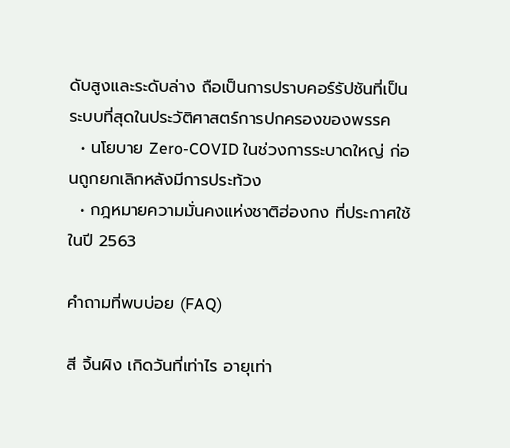ดับสูงและระดับล่าง ถือเป็นการปราบคอร์รัปชันที่เป็นระบบที่สุดในประวัติศาสตร์การปกครองของพรรค
  • นโยบาย Zero-COVID ในช่วงการระบาดใหญ่ ก่อนถูกยกเลิกหลังมีการประท้วง
  • กฎหมายความมั่นคงแห่งชาติฮ่องกง ที่ประกาศใช้ในปี 2563

คำถามที่พบบ่อย (FAQ)

สี จิ้นผิง เกิดวันที่เท่าไร อายุเท่า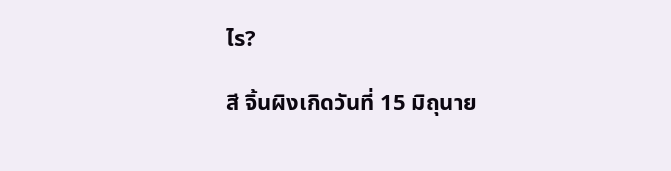ไร?

สี จิ้นผิงเกิดวันที่ 15 มิถุนาย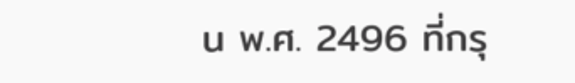น พ.ศ. 2496 ที่กรุ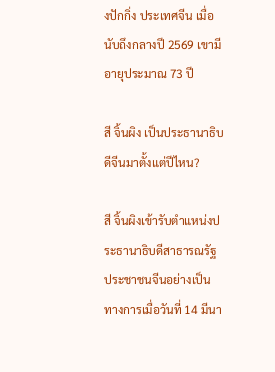งปักกิ่ง ประเทศจีน เมื่อนับถึงกลางปี 2569 เขามีอายุประมาณ 73 ปี

สี จิ้นผิง เป็นประธานาธิบดีจีนมาตั้งแต่ปีไหน?

สี จิ้นผิงเข้ารับตำแหน่งประธานาธิบดีสาธารณรัฐประชาชนจีนอย่างเป็นทางการเมื่อวันที่ 14 มีนา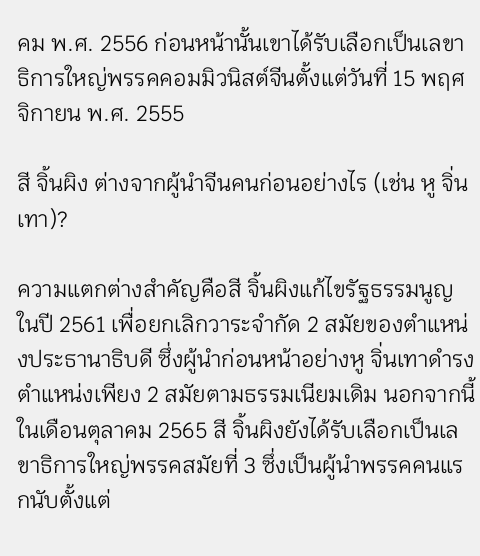คม พ.ศ. 2556 ก่อนหน้านั้นเขาได้รับเลือกเป็นเลขาธิการใหญ่พรรคคอมมิวนิสต์จีนตั้งแต่วันที่ 15 พฤศจิกายน พ.ศ. 2555

สี จิ้นผิง ต่างจากผู้นำจีนคนก่อนอย่างไร (เช่น หู จิ่นเทา)?

ความแตกต่างสำคัญคือสี จิ้นผิงแก้ไขรัฐธรรมนูญในปี 2561 เพื่อยกเลิกวาระจำกัด 2 สมัยของตำแหน่งประธานาธิบดี ซึ่งผู้นำก่อนหน้าอย่างหู จิ่นเทาดำรงตำแหน่งเพียง 2 สมัยตามธรรมเนียมเดิม นอกจากนี้ในเดือนตุลาคม 2565 สี จิ้นผิงยังได้รับเลือกเป็นเลขาธิการใหญ่พรรคสมัยที่ 3 ซึ่งเป็นผู้นำพรรคคนแรกนับตั้งแต่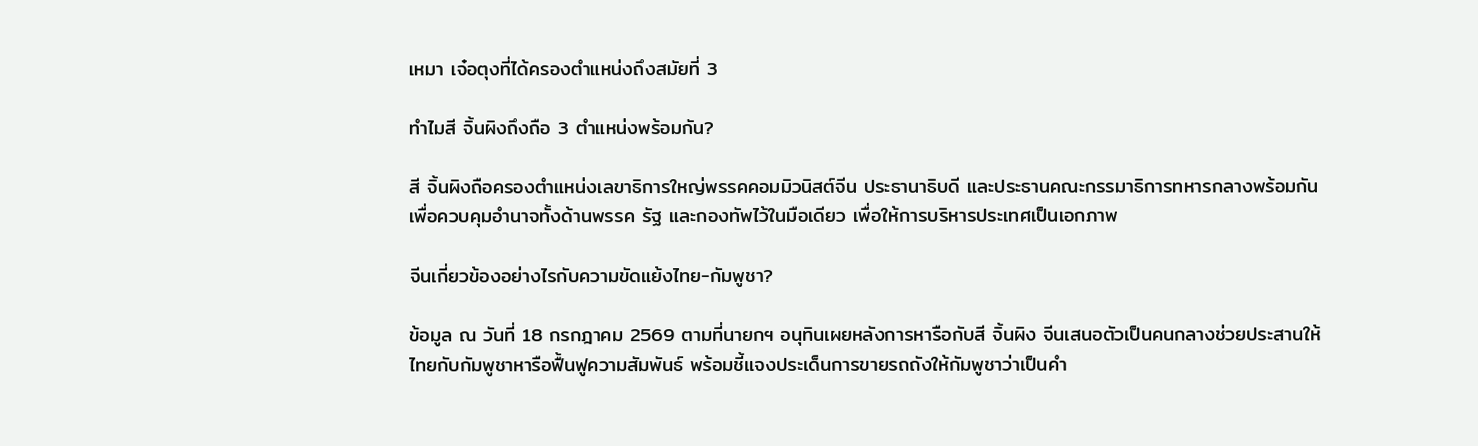เหมา เจ๋อตุงที่ได้ครองตำแหน่งถึงสมัยที่ 3

ทำไมสี จิ้นผิงถึงถือ 3 ตำแหน่งพร้อมกัน?

สี จิ้นผิงถือครองตำแหน่งเลขาธิการใหญ่พรรคคอมมิวนิสต์จีน ประธานาธิบดี และประธานคณะกรรมาธิการทหารกลางพร้อมกัน เพื่อควบคุมอำนาจทั้งด้านพรรค รัฐ และกองทัพไว้ในมือเดียว เพื่อให้การบริหารประเทศเป็นเอกภาพ

จีนเกี่ยวข้องอย่างไรกับความขัดแย้งไทย-กัมพูชา?

ข้อมูล ณ วันที่ 18 กรกฎาคม 2569 ตามที่นายกฯ อนุทินเผยหลังการหารือกับสี จิ้นผิง จีนเสนอตัวเป็นคนกลางช่วยประสานให้ไทยกับกัมพูชาหารือฟื้นฟูความสัมพันธ์ พร้อมชี้แจงประเด็นการขายรถถังให้กัมพูชาว่าเป็นคำ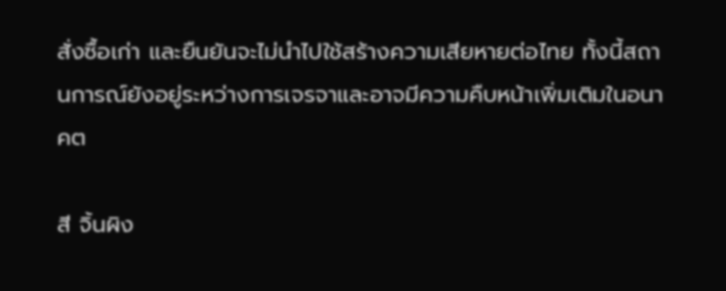สั่งซื้อเก่า และยืนยันจะไม่นำไปใช้สร้างความเสียหายต่อไทย ทั้งนี้สถานการณ์ยังอยู่ระหว่างการเจรจาและอาจมีความคืบหน้าเพิ่มเติมในอนาคต

สี จิ้นผิง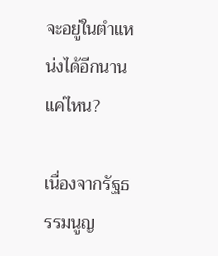จะอยู่ในตำแหน่งได้อีกนานแค่ไหน?

เนื่องจากรัฐธรรมนูญ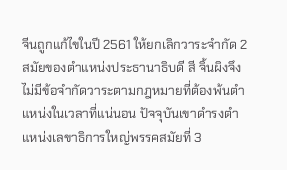จีนถูกแก้ไขในปี 2561 ให้ยกเลิกวาระจำกัด 2 สมัยของตำแหน่งประธานาธิบดี สี จิ้นผิงจึงไม่มีข้อจำกัดวาระตามกฎหมายที่ต้องพ้นตำแหน่งในเวลาที่แน่นอน ปัจจุบันเขาดำรงตำแหน่งเลขาธิการใหญ่พรรคสมัยที่ 3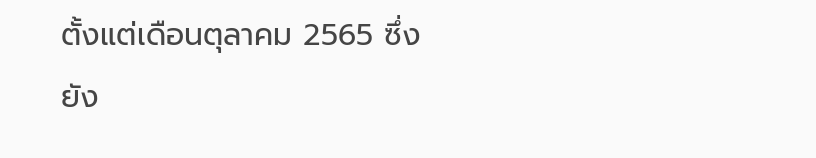ตั้งแต่เดือนตุลาคม 2565 ซึ่งยัง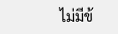ไม่มีข้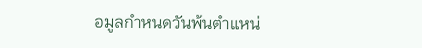อมูลกำหนดวันพ้นตำแหน่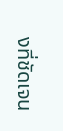งที่ชัดเจน